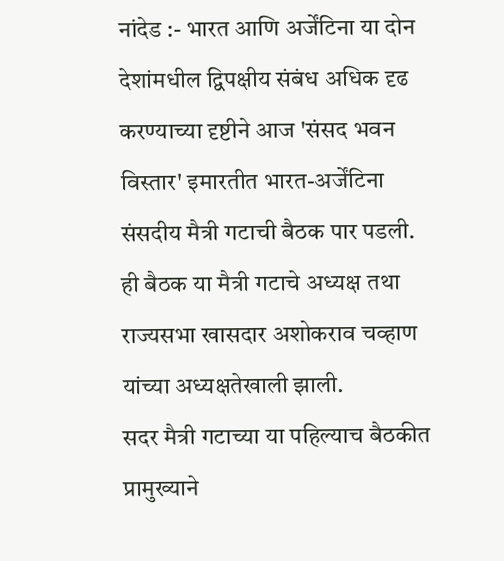नांदेड :- भारत आणि अर्जेंटिना या दोन देशांमधील द्विपक्षीय संबंध अधिक दृढ करण्याच्या दृष्टीने आज 'संसद भवन विस्तार' इमारतीत भारत-अर्जेंटिना संसदीय मैत्री गटाची बैठक पार पडली. ही बैठक या मैत्री गटाचे अध्यक्ष तथा राज्यसभा खासदार अशोकराव चव्हाण यांच्या अध्यक्षतेखाली झाली.
सदर मैत्री गटाच्या या पहिल्याच बैठकीत प्रामुख्याने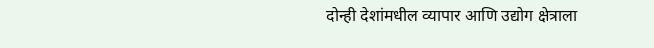दोन्ही देशांमधील व्यापार आणि उद्योग क्षेत्राला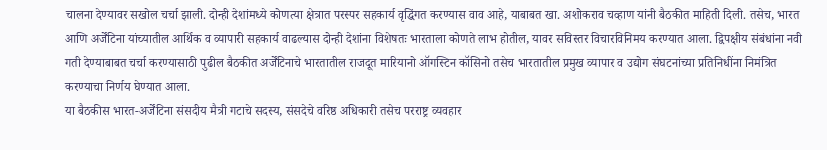चालना देण्यावर सखोल चर्चा झाली. दोन्ही देशांमध्ये कोणत्या क्षेत्रात परस्पर सहकार्य वृद्धिंगत करण्यास वाव आहे, याबाबत खा. अशोकराव चव्हाण यांनी बैठकीत माहिती दिली. तसेच, भारत आणि अर्जेंटिना यांच्यातील आर्थिक व व्यापारी सहकार्य वाढल्यास दोन्ही देशांना विशेषतः भारताला कोणते लाभ होतील, यावर सविस्तर विचारविनिमय करण्यात आला. द्विपक्षीय संबंधांना नवी गती देण्याबाबत चर्चा करण्यासाठी पुढील बैठकीत अर्जेंटिनाचे भारतातील राजदूत मारियानो ऑगस्टिन कॉसिनो तसेच भारतातील प्रमुख व्यापार व उद्योग संघटनांच्या प्रतिनिधींना निमंत्रित करण्याचा निर्णय घेण्यात आला.
या बैठकीस भारत-अर्जेंटिना संसदीय मैत्री गटाचे सदस्य, संसदेचे वरिष्ठ अधिकारी तसेच परराष्ट्र व्यवहार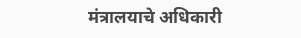मंत्रालयाचे अधिकारी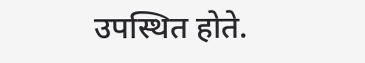उपस्थित होते.